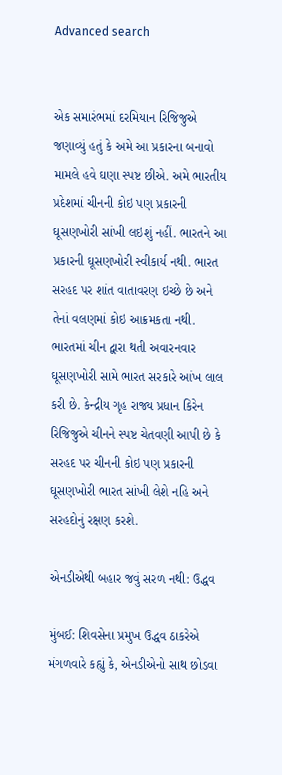Advanced search


એક સમારંભમાં દરમિયાન રિજિજુએ જણાવ્યું હતું કે અમે આ પ્રકારના બનાવો મામલે હવે ઘણા સ્પષ્ટ છીએ. અમે ભારતીય પ્રદેશમાં ચીનની કોઇ પણ પ્રકારની ઘૂસણખોરી સાંખી લઇશું નહીં. ભારતને આ પ્રકારની ઘૂસણખોરી સ્વીકાર્ય નથી. ભારત સરહદ પર શાંત વાતાવરણ ઇચ્છે છે અને તેનાં વલણમાં કોઇ આક્રમકતા નથી. ભારતમાં ચીન દ્વારા થતી અવારનવાર ઘૂસણખોરી સામે ભારત સરકારે આંખ લાલ કરી છે. કેન્દ્રીય ગૃહ રાજ્ય પ્રધાન કિરેન રિજિજુએ ચીનને સ્પષ્ટ ચેતવણી આપી છે કે સરહદ પર ચીનની કોઇ પણ પ્રકારની ઘૂસણખોરી ભારત સાંખી લેશે નહિ અને સરહદોનું રક્ષણ કરશે.

એનડીએથી બહાર જવું સરળ નથી: ઉદ્ધવ

મુંબઈ: શિવસેના પ્રમુખ ઉદ્ધવ ઠાકરેએ મંગળવારે કહ્યું કે, એનડીએનો સાથ છોડવા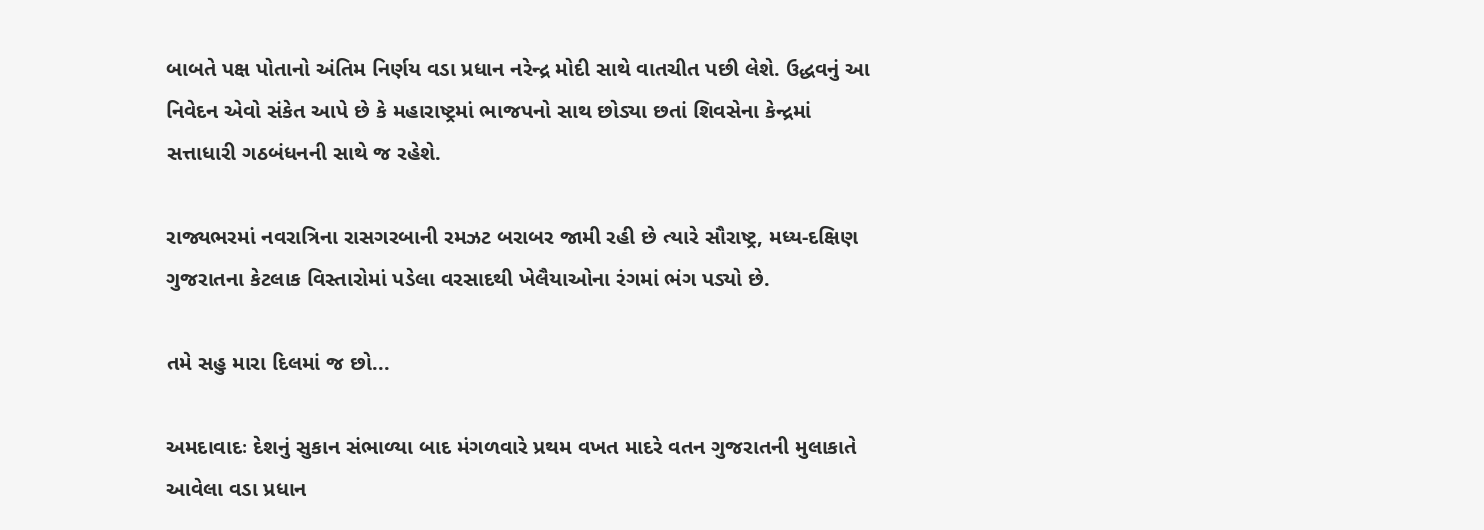બાબતે પક્ષ પોતાનો અંતિમ નિર્ણય વડા પ્રધાન નરેન્દ્ર મોદી સાથે વાતચીત પછી લેશે. ઉદ્ધવનું આ નિવેદન એવો સંકેત આપે છે કે મહારાષ્ટ્રમાં ભાજપનો સાથ છોડ્યા છતાં શિવસેના કેન્દ્રમાં સત્તાધારી ગઠબંધનની સાથે જ રહેશે.

રાજ્યભરમાં નવરાત્રિના રાસગરબાની રમઝટ બરાબર જામી રહી છે ત્યારે સૌરાષ્ટ્ર, મધ્ય-દક્ષિણ ગુજરાતના કેટલાક વિસ્તારોમાં પડેલા વરસાદથી ખેલૈયાઓના રંગમાં ભંગ પડ્યો છે.

તમે સહુ મારા દિલમાં જ છો...

અમદાવાદઃ દેશનું સુકાન સંભાળ્યા બાદ મંગળવારે પ્રથમ વખત માદરે વતન ગુજરાતની મુલાકાતે આવેલા વડા પ્રધાન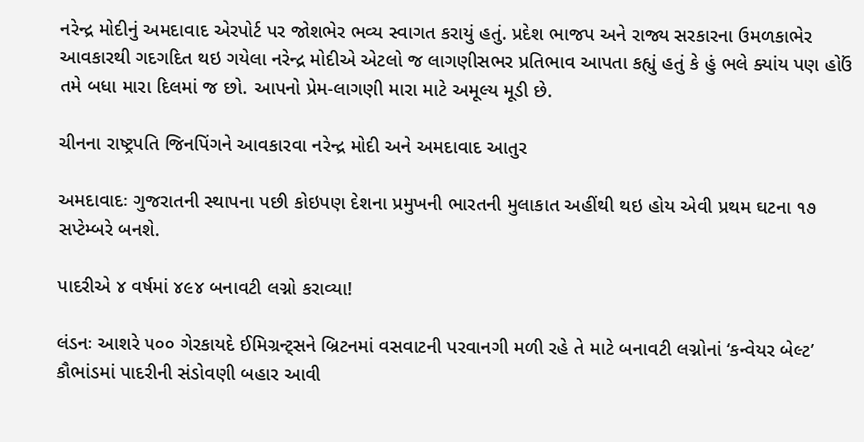નરેન્દ્ર મોદીનું અમદાવાદ એરપોર્ટ પર જોશભેર ભવ્ય સ્વાગત કરાયું હતું. પ્રદેશ ભાજપ અને રાજ્ય સરકારના ઉમળકાભેર આવકારથી ગદગદિત થઇ ગયેલા નરેન્દ્ર મોદીએ એટલો જ લાગણીસભર પ્રતિભાવ આપતા કહ્યું હતું કે હું ભલે ક્યાંય પણ હોઉં તમે બધા મારા દિલમાં જ છો. આપનો પ્રેમ-લાગણી મારા માટે અમૂલ્ય મૂડી છે.

ચીનના રાષ્ટ્રપતિ જિનપિંગને આવકારવા નરેન્દ્ર મોદી અને અમદાવાદ આતુર

અમદાવાદઃ ગુજરાતની સ્થાપના પછી કોઇપણ દેશના પ્રમુખની ભારતની મુલાકાત અહીંથી થઇ હોય એવી પ્રથમ ઘટના ૧૭ સપ્ટેમ્બરે બનશે.

પાદરીએ ૪ વર્ષમાં ૪૯૪ બનાવટી લગ્નો કરાવ્યા!

લંડનઃ આશરે ૫૦૦ ગેરકાયદે ઈમિગ્રન્ટ્સને બ્રિટનમાં વસવાટની પરવાનગી મળી રહે તે માટે બનાવટી લગ્નોનાં ‘કન્વેયર બેલ્ટ’ કૌભાંડમાં પાદરીની સંડોવણી બહાર આવી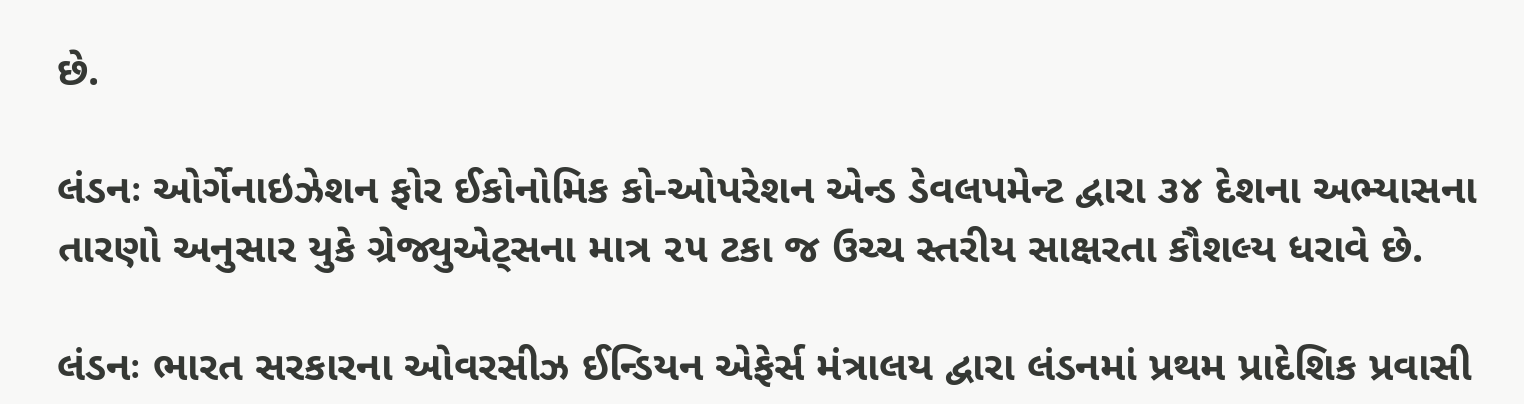છે.

લંડનઃ ઓર્ગેનાઇઝેશન ફોર ઈકોનોમિક કો-ઓપરેશન એન્ડ ડેવલપમેન્ટ દ્વારા ૩૪ દેશના અભ્યાસના તારણો અનુસાર યુકે ગ્રેજ્યુએટ્સના માત્ર ૨૫ ટકા જ ઉચ્ચ સ્તરીય સાક્ષરતા કૌશલ્ય ધરાવે છે.

લંડનઃ ભારત સરકારના ઓવરસીઝ ઈન્ડિયન એફેર્સ મંત્રાલય દ્વારા લંડનમાં પ્રથમ પ્રાદેશિક પ્રવાસી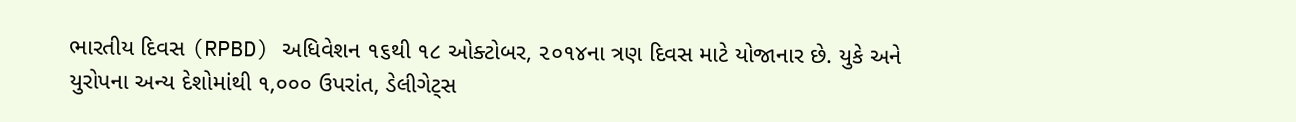ભારતીય દિવસ (RPBD) અધિવેશન ૧૬થી ૧૮ ઓક્ટોબર, ૨૦૧૪ના ત્રણ દિવસ માટે યોજાનાર છે. યુકે અને યુરોપના અન્ય દેશોમાંથી ૧,૦૦૦ ઉપરાંત, ડેલીગેટ્સ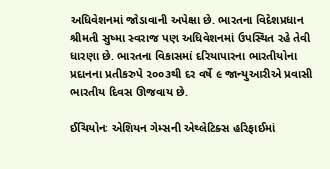અધિવેશનમાં જોડાવાની અપેક્ષા છે. ભારતના વિદેશપ્રધાન શ્રીમતી સુષ્મા સ્વરાજ પણ અધિવેશનમાં ઉપસ્થિત રહે તેવી ધારણા છે. ભારતના વિકાસમાં દરિયાપારના ભારતીયોના પ્રદાનના પ્રતીકરુપે ૨૦૦૩થી દર વર્ષે ૯ જાન્યુઆરીએ પ્રવાસી ભારતીય દિવસ ઊજવાય છે.

ઈચિયોનઃ એશિયન ગેમ્સની એથ્લેટિક્સ હરિફાઈમાં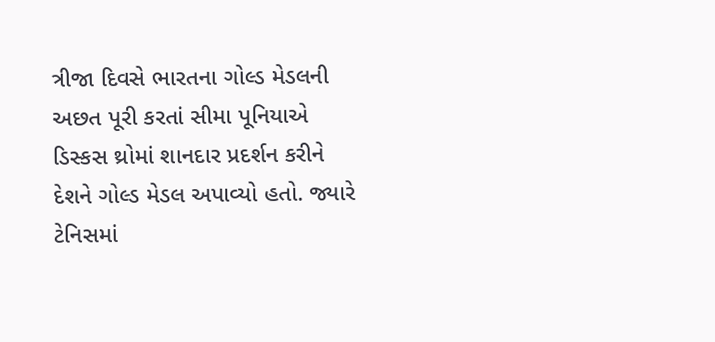ત્રીજા દિવસે ભારતના ગોલ્ડ મેડલની અછત પૂરી કરતાં સીમા પૂનિયાએ ડિસ્કસ થ્રોમાં શાનદાર પ્રદર્શન કરીને દેશને ગોલ્ડ મેડલ અપાવ્યો હતો. જ્યારે ટેનિસમાં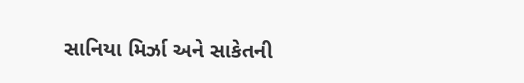સાનિયા મિર્ઝા અને સાકેતની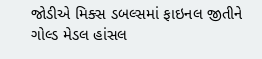જોડીએ મિક્સ ડબલ્સમાં ફાઇનલ જીતીને ગોલ્ડ મેડલ હાંસલ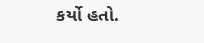કર્યો હતો.